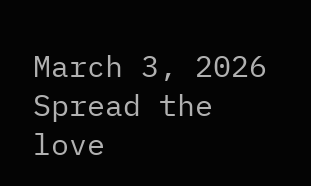March 3, 2026
Spread the love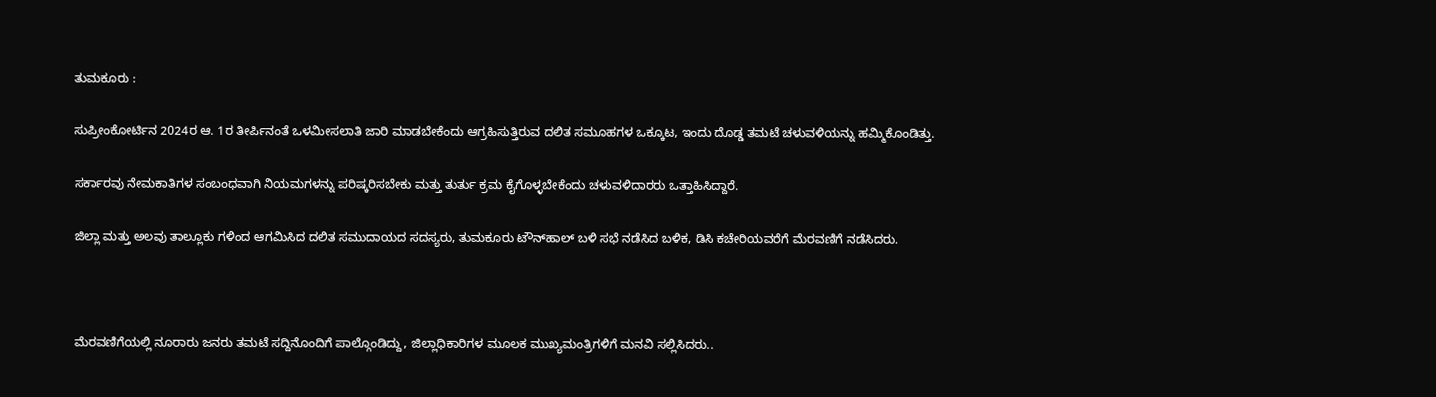ತುಮಕೂರು :

ಸುಪ್ರೀಂಕೋರ್ಟಿನ 2024ರ ಆ. 1ರ ತೀರ್ಪಿನಂತೆ ಒಳಮೀಸಲಾತಿ ಜಾರಿ ಮಾಡಬೇಕೆಂದು ಆಗ್ರಹಿಸುತ್ತಿರುವ ದಲಿತ ಸಮೂಹಗಳ ಒಕ್ಕೂಟ, ಇಂದು ದೊಡ್ಡ ತಮಟೆ ಚಳುವಳಿಯನ್ನು ಹಮ್ಮಿಕೊಂಡಿತ್ತು.

ಸರ್ಕಾರವು ನೇಮಕಾತಿಗಳ ಸಂಬಂಧವಾಗಿ ನಿಯಮಗಳನ್ನು ಪರಿಷ್ಕರಿಸಬೇಕು ಮತ್ತು ತುರ್ತು ಕ್ರಮ ಕೈಗೊಳ್ಳಬೇಕೆಂದು ಚಳುವಳಿದಾರರು ಒತ್ತಾಹಿಸಿದ್ದಾರೆ.

ಜಿಲ್ಲಾ ಮತ್ತು ಅಲವು ತಾಲ್ಲೂಕು ಗಳಿಂದ ಆಗಮಿಸಿದ ದಲಿತ ಸಮುದಾಯದ ಸದಸ್ಯರು, ತುಮಕೂರು ಟೌನ್‌ಹಾಲ್ ಬಳಿ ಸಭೆ ನಡೆಸಿದ ಬಳಿಕ, ಡಿಸಿ ಕಚೇರಿಯವರೆಗೆ ಮೆರವಣಿಗೆ ನಡೆಸಿದರು.



ಮೆರವಣಿಗೆಯಲ್ಲಿ ನೂರಾರು ಜನರು ತಮಟೆ ಸದ್ದಿನೊಂದಿಗೆ ಪಾಲ್ಗೊಂಡಿದ್ದು, ಜಿಲ್ಲಾಧಿಕಾರಿಗಳ ಮೂಲಕ ಮುಖ್ಯಮಂತ್ರಿಗಳಿಗೆ ಮನವಿ ಸಲ್ಲಿಸಿದರು..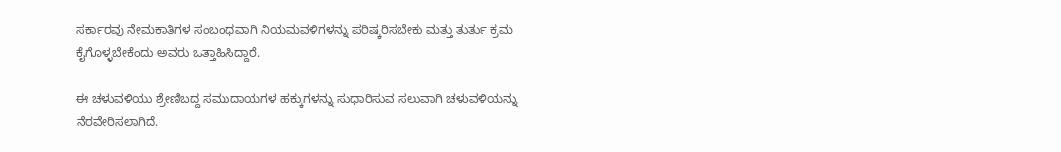ಸರ್ಕಾರವು ನೇಮಕಾತಿಗಳ ಸಂಬಂಧವಾಗಿ ನಿಯಮವಳಿಗಳನ್ನು ಪರಿಷ್ಕರಿಸಬೇಕು ಮತ್ತು ತುರ್ತು ಕ್ರಮ ಕೈಗೊಳ್ಳಬೇಕೆಂದು ಅವರು ಒತ್ತಾಹಿಸಿದ್ದಾರೆ.

ಈ ಚಳುವಳಿಯು ಶ್ರೇಣಿಬದ್ದ ಸಮುದಾಯಗಳ ಹಕ್ಕುಗಳನ್ನು ಸುಧಾರಿಸುವ ಸಲುವಾಗಿ ಚಳುವಳಿಯನ್ನು ನೆರವೇರಿಸಲಾಗಿದೆ.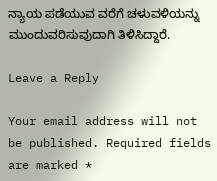ನ್ಯಾಯ ಪಡೆಯುವ ವರೆಗೆ ಚಳುವಳಿಯನ್ನು ಮುಂದುವರಿಸುವುದಾಗಿ ತಿಳಿಸಿದ್ದಾರೆ.

Leave a Reply

Your email address will not be published. Required fields are marked *